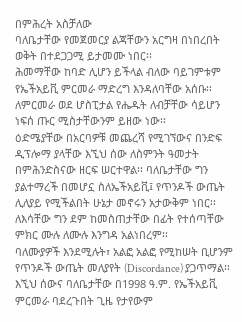በምሕረት አስቻለው
ባለቤታቸው የመጀመርያ ልጃቸውን አርግዛ በነበረበት ወቅት በተደጋጋሚ ይታመሙ ነበር፡፡
ሕመማቸው ከባድ ሊሆን ይችላል ብለው ባይገምቱም የኤችአይቪ ምርመራ ማድረግ እንዳለባቸው አሰቡ፡፡ ለምርመራ ወደ ሆስፒታል የሔዱት ለብቻቸው ሳይሆን ነፍሰ ጡር ሚስታቸውንም ይዘው ነው፡፡
ዕድሜያቸው በአርባዎቹ መጨረሻ የሚገኘውና በንድፍ ዲፕሎማ ያላቸው እኚህ ሰው ለስምንት ዓመታት በምሕንድስናው ዘርፍ ሠርተዋል፡፡ ባለቤታቸው ግን ያልተማረች በመሆኗ ስለኤችአይቪ፤ የጥንዶች ውጤት ሊለያይ የሚችልበት ሁኔታ መኖሩን አታውቅም ነበር፡፡ ለእሳቸው ግን ደም ከመስጠታቸው በፊት የተሰጣቸው ምክር ሙሉ ለሙሉ እንግዳ አልነበረም፡፡
ባለሙያዎች እንደሚሉት፣ አልፎ አልፎ የሚከሠት ቢሆንም የጥንዶች ውጤት መለያየት (Discordance) ያጋጥማል፡፡ እኚህ ሰውና ባለቤታቸው በ1998 ዓ.ም. የኤችአይቪ ምርመራ ባደረጉበት ጊዜ የታየውም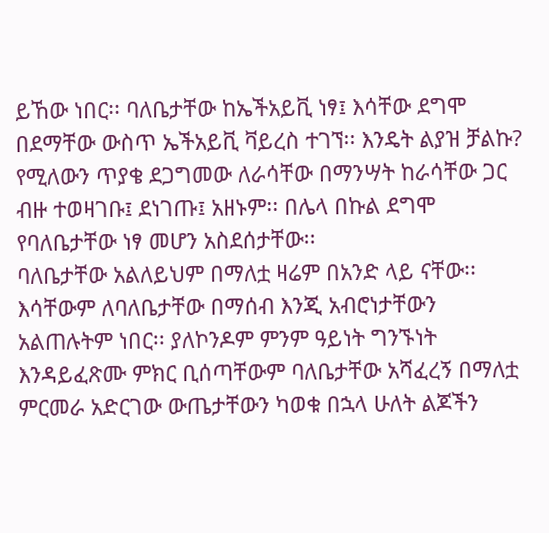ይኸው ነበር፡፡ ባለቤታቸው ከኤችአይቪ ነፃ፤ እሳቸው ደግሞ በደማቸው ውስጥ ኤችአይቪ ቫይረስ ተገኘ፡፡ እንዴት ልያዝ ቻልኩ? የሚለውን ጥያቄ ደጋግመው ለራሳቸው በማንሣት ከራሳቸው ጋር ብዙ ተወዛገቡ፤ ደነገጡ፤ አዘኑም፡፡ በሌላ በኩል ደግሞ የባለቤታቸው ነፃ መሆን አስደሰታቸው፡፡
ባለቤታቸው አልለይህም በማለቷ ዛሬም በአንድ ላይ ናቸው፡፡ እሳቸውም ለባለቤታቸው በማሰብ እንጂ አብሮነታቸውን አልጠሉትም ነበር፡፡ ያለኮንዶም ምንም ዓይነት ግንኙነት እንዳይፈጽሙ ምክር ቢሰጣቸውም ባለቤታቸው አሻፈረኝ በማለቷ ምርመራ አድርገው ውጤታቸውን ካወቁ በኋላ ሁለት ልጆችን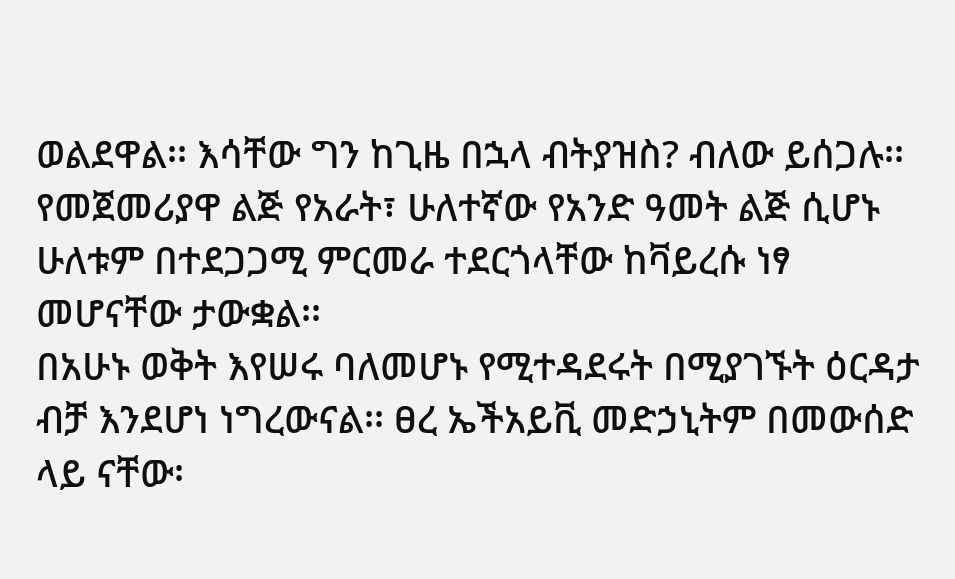ወልደዋል፡፡ እሳቸው ግን ከጊዜ በኋላ ብትያዝስ? ብለው ይሰጋሉ፡፡ የመጀመሪያዋ ልጅ የአራት፣ ሁለተኛው የአንድ ዓመት ልጅ ሲሆኑ ሁለቱም በተደጋጋሚ ምርመራ ተደርጎላቸው ከቫይረሱ ነፃ መሆናቸው ታውቋል፡፡
በአሁኑ ወቅት እየሠሩ ባለመሆኑ የሚተዳደሩት በሚያገኙት ዕርዳታ ብቻ እንደሆነ ነግረውናል፡፡ ፀረ ኤችአይቪ መድኃኒትም በመውሰድ ላይ ናቸው፡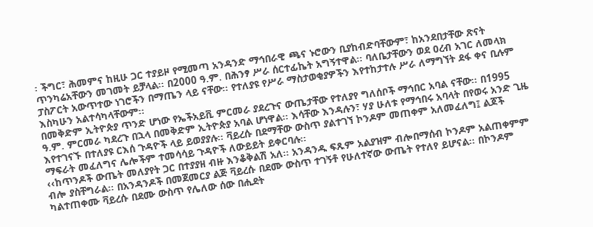፡ ችግር፣ ሕመምና ከዚሁ ጋር ተያይዞ የሚመጣ አንዳንድ ማኅበራዊ ጫና ኑሮውን ቢያከብድባቸውም፣ ከአንደበታቸው ጽናት ጥንካሬአቸውን መገመት ይቻላል፡፡ በ2000 ዓ.ም. በሕንፃ ሥራ ሰርተፊኬት አግኝተዋል፡፡ ባለቤታቸውን ወደ ዐረብ አገር ለመላክ ፓስፖርት አውጥተው ነገሮችን በማጤን ላይ ናቸው፡፡ የተለያዩ የሥራ ማስታወቂያዎችን እየተከታተሉ ሥራ ለማግኘት ደፋ ቀና ቢሉም እስካሁን አልተሳካላቸውም፡፡
በመቅድም ኢትዮጵያ ጥንድ ሆነው የኤችአይቪ ምርመራ ያደረጉና ውጤታቸው የተለያየ ግለሰቦች ማኅበር አባል ናቸው፡፡ በ1995 ዓ.ም. ምርመራ ካደረጉ በኋላ በመቅድም ኢትዮጵያ አባል ሆነዋል፡፡ እሳቸው እንዳሉን፣ ሃያ ሁለቱ የማኅበሩ አባላት በየወሩ አንድ ጊዜ እየተገናኙ በተለያዩ ርእሰ ጉዳዮች ላይ ይወያያሉ፡፡ ቫይረሱ በደማቸው ውስጥ ያልተገኘ ኮንዶም መጠቀም አለመፈለግ፤ ልጆች ማፍራት መፈለግና ሌሎችም ተመሳሳይ ጉዳዮች ለውይይት ይቀርባሉ፡፡
‹‹ከጥንዶች ውጤት መለያየት ጋር በተያያዘ ብዙ እንቆቅልሽ አለ፡፡ አንዳንዱ ፍጹም አልያዝም ብሎበማሰብ ኮንዶም አልጠቀምም ብሎ ያስቸግራል፡፡ በአንዳንዶች በመጀመርያ ልጅ ቫይረሱ በደሙ ውስጥ ተገኝቶ የሁለተኛው ውጤት የተለየ ይሆናል፡፡ በኮንዶም ካልተጠቀሙ ቫይረሱ በደሙ ውስጥ የሌለው ሰው በሒደት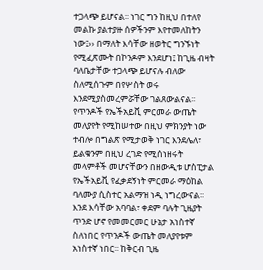ተጋላጭ ይሆናል፡፡ ነገር ግን ከዚህ በተለየ መልኩ ያልተያዙ ሰዎችንም እየተመለከትን ነው፤›› በማለት እሳቸው ዘወትር ግንኙነት የሚፈጽሙት በኮንዶም እንደሆነ፤ ከጊዜ ብዛት ባለቤታቸው ተጋላጭ ይሆናሉ ብለው ስለሚሰጉም በየሦስት ወሩ እንደሚያስመረምሯቸው ገልጸውልናል፡፡
የጥንዶች የኤችአይቪ ምርመራ ውጤት መለያየት የሚከሠተው በዚህ ምክንያት ነው ተብሎ በግልጽ የሚታወቅ ነገር እንደሌለ፣ ይልቁንም በዚህ ረገድ የሚሰነዘሩት መላምቶች መሆናቸውን በዘውዲቱ ሆስፒታል የኤችአይቪ የፈቃደኝነት ምርመራ ማዕከል ባለሙያ ሲስተር አልማዝ ነዲ ነግረውናል፡፡
እንደ እሳቸው አባባል፣ ቀደም ባሉት ጊዜያት ጥንድ ሆኖ የመመርመር ሁኔታ አነስተኛ ስለነበር የጥንዶች ውጤት መለያየቱም አነስተኛ ነበር፡፡ ከቅርብ ጊዜ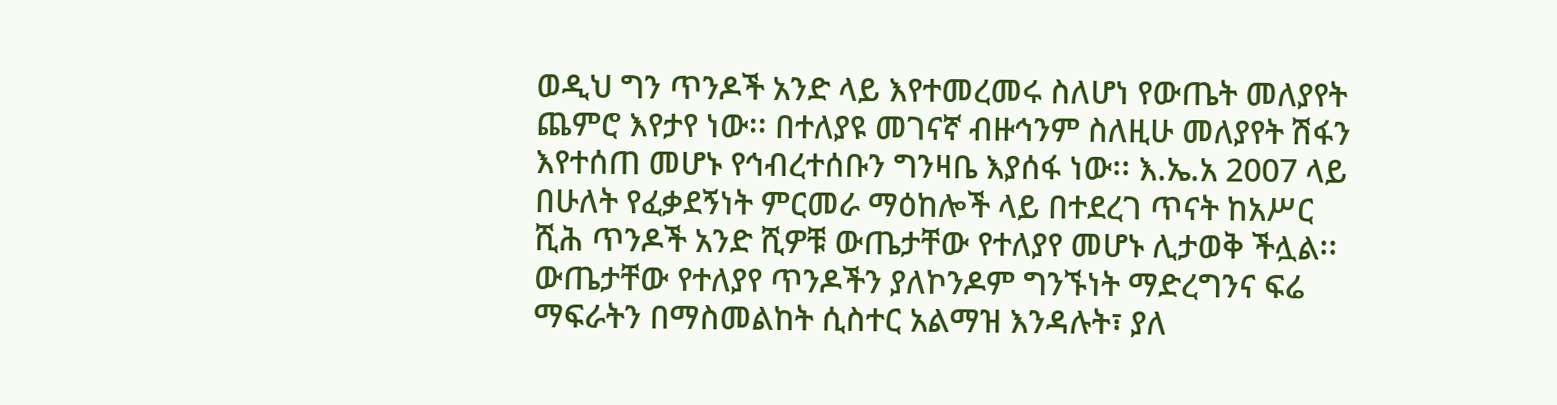ወዲህ ግን ጥንዶች አንድ ላይ እየተመረመሩ ስለሆነ የውጤት መለያየት ጨምሮ እየታየ ነው፡፡ በተለያዩ መገናኛ ብዙኅንም ስለዚሁ መለያየት ሽፋን እየተሰጠ መሆኑ የኅብረተሰቡን ግንዛቤ እያሰፋ ነው፡፡ እ.ኤ.አ 2007 ላይ በሁለት የፈቃደኝነት ምርመራ ማዕከሎች ላይ በተደረገ ጥናት ከአሥር ሺሕ ጥንዶች አንድ ሺዎቹ ውጤታቸው የተለያየ መሆኑ ሊታወቅ ችሏል፡፡
ውጤታቸው የተለያየ ጥንዶችን ያለኮንዶም ግንኙነት ማድረግንና ፍሬ ማፍራትን በማስመልከት ሲስተር አልማዝ እንዳሉት፣ ያለ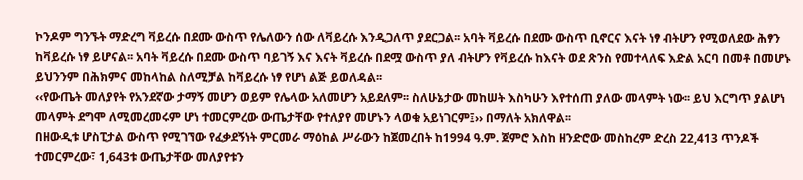ኮንዶም ግንኙት ማድረግ ቫይረሱ በደሙ ውስጥ የሌለውን ሰው ለቫይረሱ እንዲጋለጥ ያደርጋል፡፡ አባት ቫይረሱ በደሙ ውስጥ ቢኖርና እናት ነፃ ብትሆን የሚወለደው ሕፃን ከቫይረሱ ነፃ ይሆናል፡፡ አባት ቫይረሱ በደሙ ውስጥ ባይገኝ እና እናት ቫይረሱ በደሟ ውስጥ ያለ ብትሆን የቫይረሱ ከእናት ወደ ጽንስ የመተላለፍ እድል አርባ በመቶ በመሆኑ ይህንንም በሕክምና መከላከል ስለሚቻል ከቫይረሱ ነፃ የሆነ ልጅ ይወለዳል፡፡
‹‹የውጤት መለያየት የአንደኛው ታማኝ መሆን ወይም የሌላው አለመሆን አይደለም፡፡ ስለሁኔታው መከሠት እስካሁን እየተሰጠ ያለው መላምት ነው፡፡ ይህ እርግጥ ያልሆነ መላምት ደግሞ ለሚመረመሩም ሆነ ተመርምረው ውጤታቸው የተለያየ መሆኑን ላወቁ አይነገርም፤›› በማለት አክለዋል፡፡
በዘውዲቱ ሆስፒታል ውስጥ የሚገኘው የፈቃደኝነት ምርመራ ማዕከል ሥራውን ከጀመረበት ከ1994 ዓ.ም. ጀምሮ እስከ ዘንድሮው መስከረም ድረስ 22,413 ጥንዶች ተመርምረው፣ 1,643ቱ ውጤታቸው መለያየቱን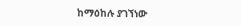ከማዕከሉ ያገኘነው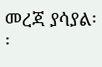መረጃ ያሳያል፡፡